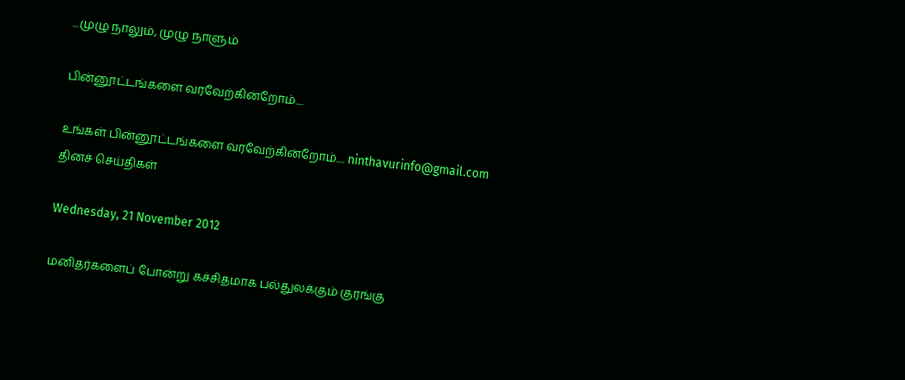...முழு நாலும், முழு நாளும்

பின்னூட்டங்களை வரவேற்கின்றோம்....

உங்கள் பின்னூட்டங்களை வரவேற்கின்றோம்.... ninthavurinfo@gmail.com
தினச் செய்திகள்

Wednesday, 21 November 2012

மனிதர்களைப் போன்று கச்சிதமாக பல்துலக்கும் குரங்கு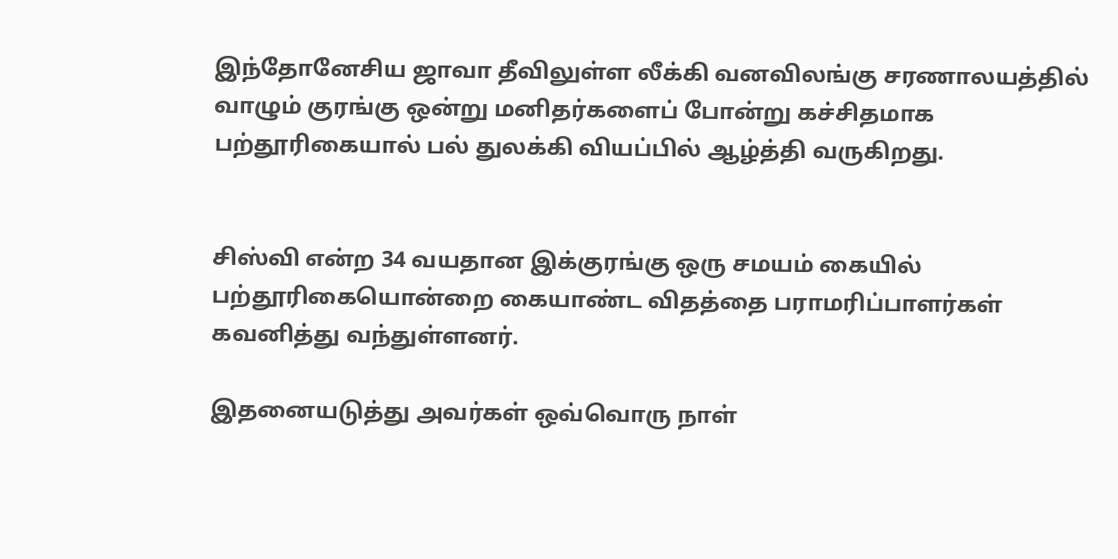இந்தோனேசிய ஜாவா தீவிலுள்ள லீக்கி வனவிலங்கு சரணாலயத்தில் வாழும் குரங்கு ஒன்று மனிதர்களைப் போன்று கச்சிதமாக பற்தூரிகையால் பல் துலக்கி வியப்பில் ஆழ்த்தி வருகிறது.


சிஸ்வி என்ற 34 வயதான இக்குரங்கு ஒரு சமயம் கையில் பற்தூரிகையொன்றை கையாண்ட விதத்தை பராமரிப்பாளர்கள் கவனித்து வந்துள்ளனர்.

இதனையடுத்து அவர்கள் ஒவ்வொரு நாள்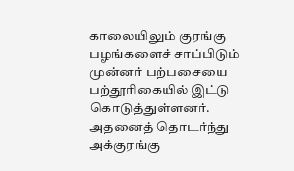காலையிலும் குரங்கு பழங்களைச் சாப்பிடும் முன்னர் பற்பசையை பற்தூரிகையில் இட்டு கொடுத்துள்ளனர். அதனைத் தொடர்ந்து அக்குரங்கு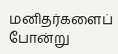மனிதர்களைப் போன்று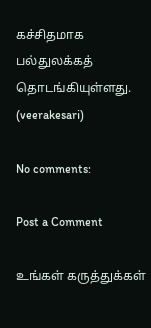கச்சிதமாக பல்துலக்கத் தொடங்கியுள்ளது.
(veerakesari)

No comments:

Post a Comment

உங்கள் கருத்துக்கள்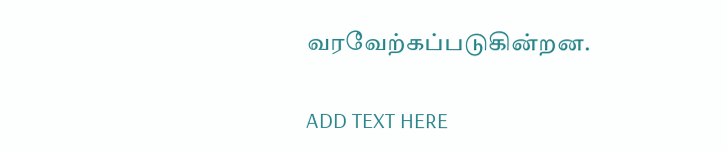வரவேற்கப்படுகின்றன.

ADD TEXT HERE